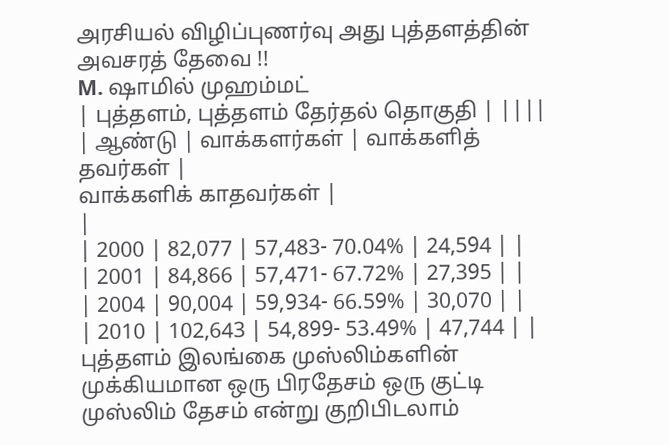அரசியல் விழிப்புணர்வு அது புத்தளத்தின் அவசரத் தேவை !!
M. ஷாமில் முஹம்மட்
| புத்தளம், புத்தளம் தேர்தல் தொகுதி | ||||
| ஆண்டு | வாக்களர்கள் | வாக்களித் தவர்கள் |
வாக்களிக் காதவர்கள் |
|
| 2000 | 82,077 | 57,483- 70.04% | 24,594 | |
| 2001 | 84,866 | 57,471- 67.72% | 27,395 | |
| 2004 | 90,004 | 59,934- 66.59% | 30,070 | |
| 2010 | 102,643 | 54,899- 53.49% | 47,744 | |
புத்தளம் இலங்கை முஸ்லிம்களின் முக்கியமான ஒரு பிரதேசம் ஒரு குட்டி முஸ்லிம் தேசம் என்று குறிபிடலாம்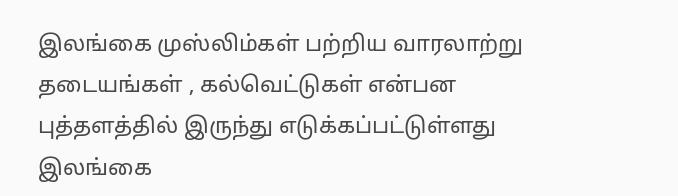இலங்கை முஸ்லிம்கள் பற்றிய வாரலாற்று தடையங்கள் , கல்வெட்டுகள் என்பன புத்தளத்தில் இருந்து எடுக்கப்பட்டுள்ளது இலங்கை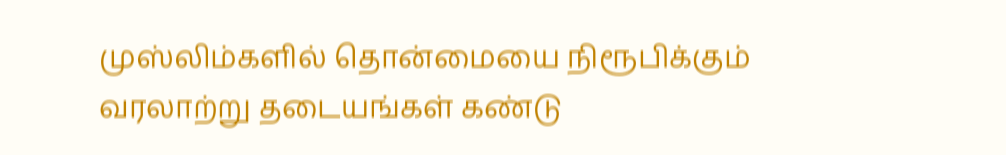முஸ்லிம்களில் தொன்மையை நிரூபிக்கும் வரலாற்று தடையங்கள் கண்டு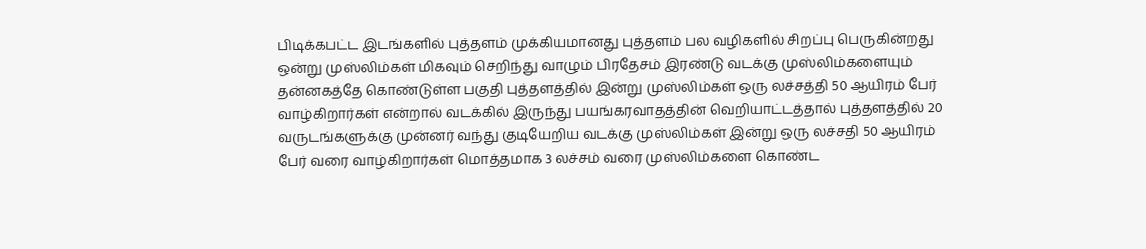பிடிக்கபட்ட இடங்களில் புத்தளம் முக்கியமானது புத்தளம் பல வழிகளில் சிறப்பு பெருகின்றது ஒன்று முஸ்லிம்கள் மிகவும் செறிந்து வாழும் பிரதேசம் இரண்டு வடக்கு முஸ்லிம்களையும் தன்னகத்தே கொண்டுள்ள பகுதி புத்தளத்தில் இன்று முஸ்லிம்கள் ஒரு லச்சத்தி 50 ஆயிரம் பேர் வாழ்கிறார்கள் என்றால் வடக்கில் இருந்து பயங்கரவாதத்தின் வெறியாட்டத்தால் புத்தளத்தில் 20 வருடங்களுக்கு முன்னர் வந்து குடியேறிய வடக்கு முஸ்லிம்கள் இன்று ஒரு லச்சதி 50 ஆயிரம் பேர் வரை வாழ்கிறார்கள் மொத்தமாக 3 லச்சம் வரை முஸ்லிம்களை கொண்ட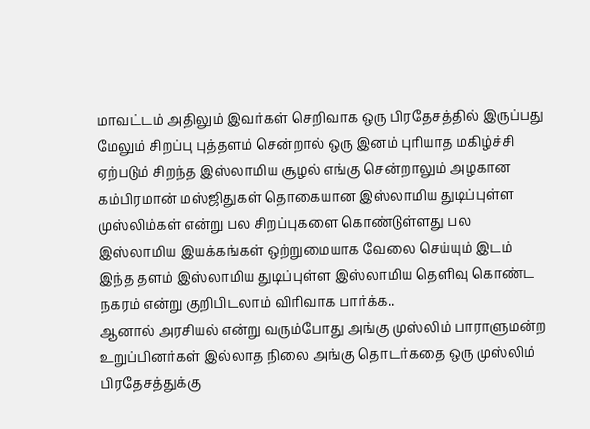மாவட்டம் அதிலும் இவர்கள் செறிவாக ஒரு பிரதேசத்தில் இருப்பது மேலும் சிறப்பு புத்தளம் சென்றால் ஒரு இனம் புரியாத மகிழ்ச்சி ஏற்படும் சிறந்த இஸ்லாமிய சூழல் எங்கு சென்றாலும் அழகான கம்பிரமான் மஸ்ஜிதுகள் தொகையான இஸ்லாமிய துடிப்புள்ள முஸ்லிம்கள் என்று பல சிறப்புகளை கொண்டுள்ளது பல இஸ்லாமிய இயக்கங்கள் ஒற்றுமையாக வேலை செய்யும் இடம் இந்த தளம் இஸ்லாமிய துடிப்புள்ள இஸ்லாமிய தெளிவு கொண்ட நகரம் என்று குறிபிடலாம் விரிவாக பார்க்க..
ஆனால் அரசியல் என்று வரும்போது அங்கு முஸ்லிம் பாராளுமன்ற உறுப்பினர்கள் இல்லாத நிலை அங்கு தொடர்கதை ஒரு முஸ்லிம் பிரதேசத்துக்கு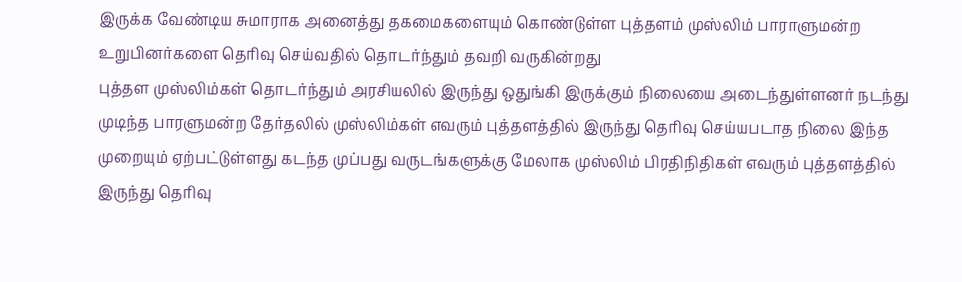இருக்க வேண்டிய சுமாராக அனைத்து தகமைகளையும் கொண்டுள்ள புத்தளம் முஸ்லிம் பாராளுமன்ற உறுபினர்களை தெரிவு செய்வதில் தொடர்ந்தும் தவறி வருகின்றது
புத்தள முஸ்லிம்கள் தொடர்ந்தும் அரசியலில் இருந்து ஒதுங்கி இருக்கும் நிலையை அடைந்துள்ளனர் நடந்து முடிந்த பாரளுமன்ற தேர்தலில் முஸ்லிம்கள் எவரும் புத்தளத்தில் இருந்து தெரிவு செய்யபடாத நிலை இந்த முறையும் ஏற்பட்டுள்ளது கடந்த முப்பது வருடங்களுக்கு மேலாக முஸ்லிம் பிரதிநிதிகள் எவரும் புத்தளத்தில் இருந்து தெரிவு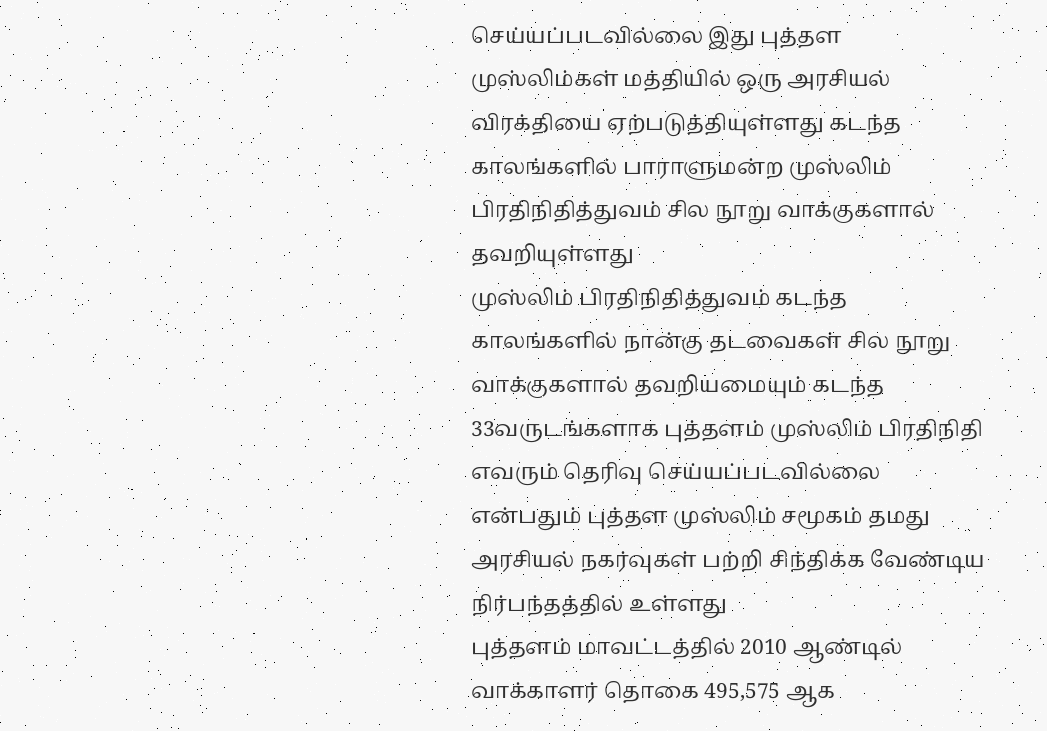செய்யப்படவில்லை இது புத்தள முஸ்லிம்கள் மத்தியில் ஒரு அரசியல் விரக்தியை ஏற்படுத்தியுள்ளது கடந்த காலங்களில் பாராளுமன்ற முஸ்லிம் பிரதிநிதித்துவம் சில நூறு வாக்குகளால் தவறியுள்ளது
முஸ்லிம் பிரதிநிதித்துவம் கடந்த காலங்களில் நான்கு தடவைகள் சில நூறு வாக்குகளால் தவறியமையும் கடந்த 33வருடங்களாக புத்தளம் முஸ்லிம் பிரதிநிதி எவரும் தெரிவு செய்யப்படவில்லை என்பதும் புத்தள முஸ்லிம் சமூகம் தமது அரசியல் நகர்வுகள் பற்றி சிந்திக்க வேண்டிய நிர்பந்தத்தில் உள்ளது
புத்தளம் மாவட்டத்தில் 2010 ஆண்டில் வாக்காளர் தொகை 495,575 ஆக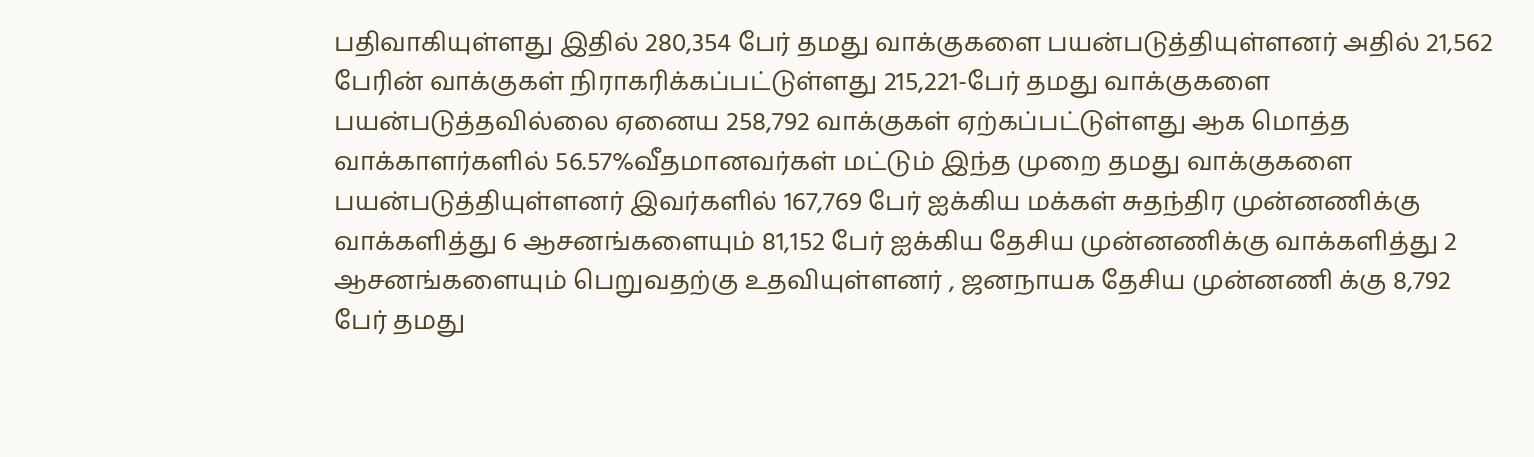பதிவாகியுள்ளது இதில் 280,354 பேர் தமது வாக்குகளை பயன்படுத்தியுள்ளனர் அதில் 21,562 பேரின் வாக்குகள் நிராகரிக்கப்பட்டுள்ளது 215,221-பேர் தமது வாக்குகளை பயன்படுத்தவில்லை ஏனைய 258,792 வாக்குகள் ஏற்கப்பட்டுள்ளது ஆக மொத்த வாக்காளர்களில் 56.57%வீதமானவர்கள் மட்டும் இந்த முறை தமது வாக்குகளை பயன்படுத்தியுள்ளனர் இவர்களில் 167,769 பேர் ஐக்கிய மக்கள் சுதந்திர முன்னணிக்கு வாக்களித்து 6 ஆசனங்களையும் 81,152 பேர் ஐக்கிய தேசிய முன்னணிக்கு வாக்களித்து 2 ஆசனங்களையும் பெறுவதற்கு உதவியுள்ளனர் , ஜனநாயக தேசிய முன்னணி க்கு 8,792 பேர் தமது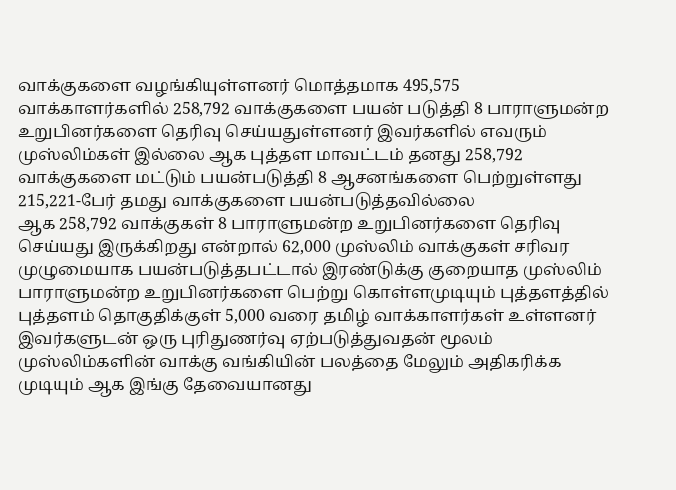வாக்குகளை வழங்கியுள்ளனர் மொத்தமாக 495,575 வாக்காளர்களில் 258,792 வாக்குகளை பயன் படுத்தி 8 பாராளுமன்ற உறுபினர்களை தெரிவு செய்யதுள்ளனர் இவர்களில் எவரும் முஸ்லிம்கள் இல்லை ஆக புத்தள மாவட்டம் தனது 258,792 வாக்குகளை மட்டும் பயன்படுத்தி 8 ஆசனங்களை பெற்றுள்ளது 215,221-பேர் தமது வாக்குகளை பயன்படுத்தவில்லை
ஆக 258,792 வாக்குகள் 8 பாராளுமன்ற உறுபினர்களை தெரிவு செய்யது இருக்கிறது என்றால் 62,000 முஸ்லிம் வாக்குகள் சரிவர முழுமையாக பயன்படுத்தபட்டால் இரண்டுக்கு குறையாத முஸ்லிம் பாராளுமன்ற உறுபினர்களை பெற்று கொள்ளமுடியும் புத்தளத்தில் புத்தளம் தொகுதிக்குள் 5,000 வரை தமிழ் வாக்காளர்கள் உள்ளனர் இவர்களுடன் ஒரு புரிதுணர்வு ஏற்படுத்துவதன் மூலம் முஸ்லிம்களின் வாக்கு வங்கியின் பலத்தை மேலும் அதிகரிக்க முடியும் ஆக இங்கு தேவையானது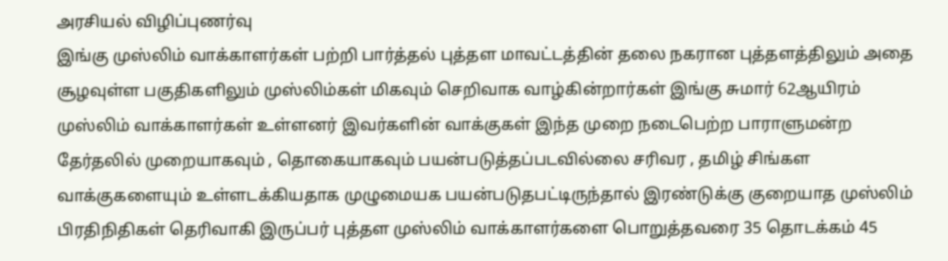அரசியல் விழிப்புணர்வு
இங்கு முஸ்லிம் வாக்காளர்கள் பற்றி பார்த்தல் புத்தள மாவட்டத்தின் தலை நகரான புத்தளத்திலும் அதை சூழவுள்ள பகுதிகளிலும் முஸ்லிம்கள் மிகவும் செறிவாக வாழ்கின்றார்கள் இங்கு சுமார் 62ஆயிரம் முஸ்லிம் வாக்காளர்கள் உள்ளனர் இவர்களின் வாக்குகள் இந்த முறை நடைபெற்ற பாராளுமன்ற தேர்தலில் முறையாகவும் , தொகையாகவும் பயன்படுத்தப்படவில்லை சரிவர , தமிழ் சிங்கள வாக்குகளையும் உள்ளடக்கியதாக முழுமையக பயன்படுதபட்டிருந்தால் இரண்டுக்கு குறையாத முஸ்லிம் பிரதிநிதிகள் தெரிவாகி இருப்பர் புத்தள முஸ்லிம் வாக்காளர்களை பொறுத்தவரை 35 தொடக்கம் 45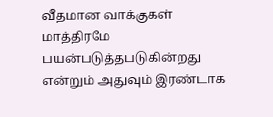வீதமான வாக்குகள் மாத்திரமே பயன்படுத்தபடுகின்றது என்றும் அதுவும் இரண்டாக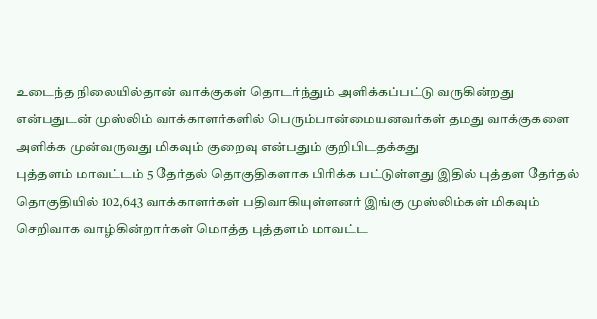உடைந்த நிலையில்தான் வாக்குகள் தொடர்ந்தும் அளிக்கப்பட்டு வருகின்றது என்பதுடன் முஸ்லிம் வாக்காளர்களில் பெரும்பான்மையனவர்கள் தமது வாக்குகளை அளிக்க முன்வருவது மிகவும் குறைவு என்பதும் குறிபிடதக்கது
புத்தளம் மாவட்டம் 5 தேர்தல் தொகுதிகளாக பிரிக்க பட்டுள்ளது இதில் புத்தள தேர்தல் தொகுதியில் 102,643 வாக்காளர்கள் பதிவாகியுள்ளனர் இங்கு முஸ்லிம்கள் மிகவும் செறிவாக வாழ்கின்றார்கள் மொத்த புத்தளம் மாவட்ட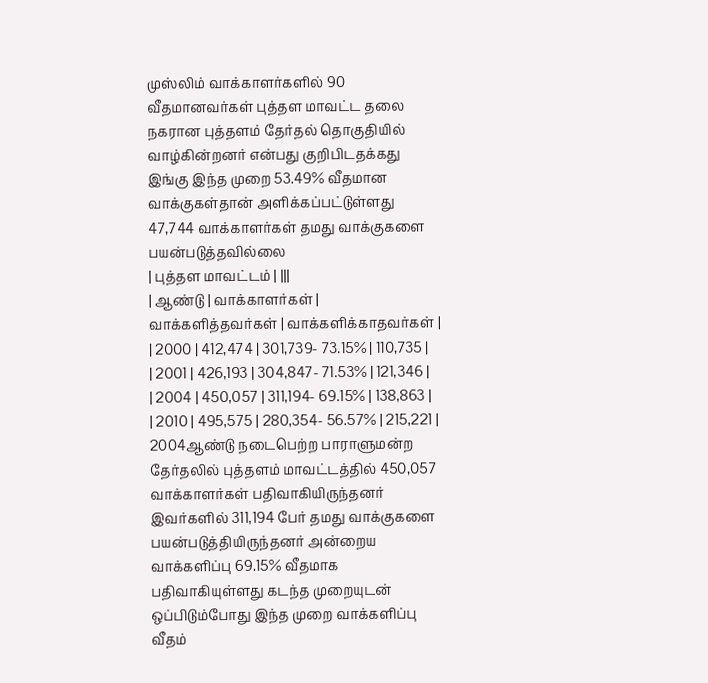முஸ்லிம் வாக்காளர்களில் 90 வீதமானவர்கள் புத்தள மாவட்ட தலை நகரான புத்தளம் தேர்தல் தொகுதியில் வாழ்கின்றனர் என்பது குறிபிடதக்கது இங்கு இந்த முறை 53.49% வீதமான வாக்குகள்தான் அளிக்கப்பட்டுள்ளது 47,744 வாக்காளர்கள் தமது வாக்குகளை பயன்படுத்தவில்லை
| புத்தள மாவட்டம் | |||
| ஆண்டு | வாக்காளர்கள் | வாக்களித்தவர்கள் | வாக்களிக்காதவர்கள் |
| 2000 | 412,474 | 301,739- 73.15% | 110,735 |
| 2001 | 426,193 | 304,847- 71.53% | 121,346 |
| 2004 | 450,057 | 311,194- 69.15% | 138,863 |
| 2010 | 495,575 | 280,354- 56.57% | 215,221 |
2004ஆண்டு நடைபெற்ற பாராளுமன்ற தேர்தலில் புத்தளம் மாவட்டத்தில் 450,057 வாக்காளர்கள் பதிவாகியிருந்தனர் இவர்களில் 311,194 பேர் தமது வாக்குகளை பயன்படுத்தியிருந்தனர் அன்றைய வாக்களிப்பு 69.15% வீதமாக பதிவாகியுள்ளது கடந்த முறையுடன் ஒப்பிடும்போது இந்த முறை வாக்களிப்பு வீதம்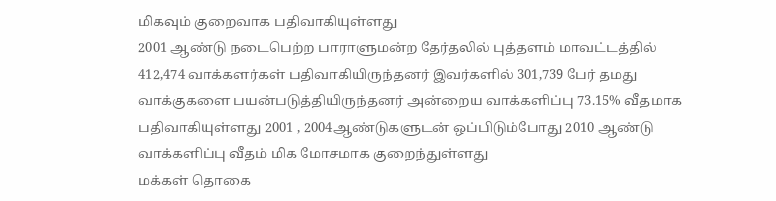மிகவும் குறைவாக பதிவாகியுள்ளது
2001 ஆண்டு நடைபெற்ற பாராளுமன்ற தேர்தலில் புத்தளம் மாவட்டத்தில் 412,474 வாக்களர்கள் பதிவாகியிருந்தனர் இவர்களில் 301,739 பேர் தமது வாக்குகளை பயன்படுத்தியிருந்தனர் அன்றைய வாக்களிப்பு 73.15% வீதமாக பதிவாகியுள்ளது 2001 , 2004ஆண்டுகளுடன் ஒப்பிடும்போது 2010 ஆண்டு வாக்களிப்பு வீதம் மிக மோசமாக குறைந்துள்ளது
மக்கள் தொகை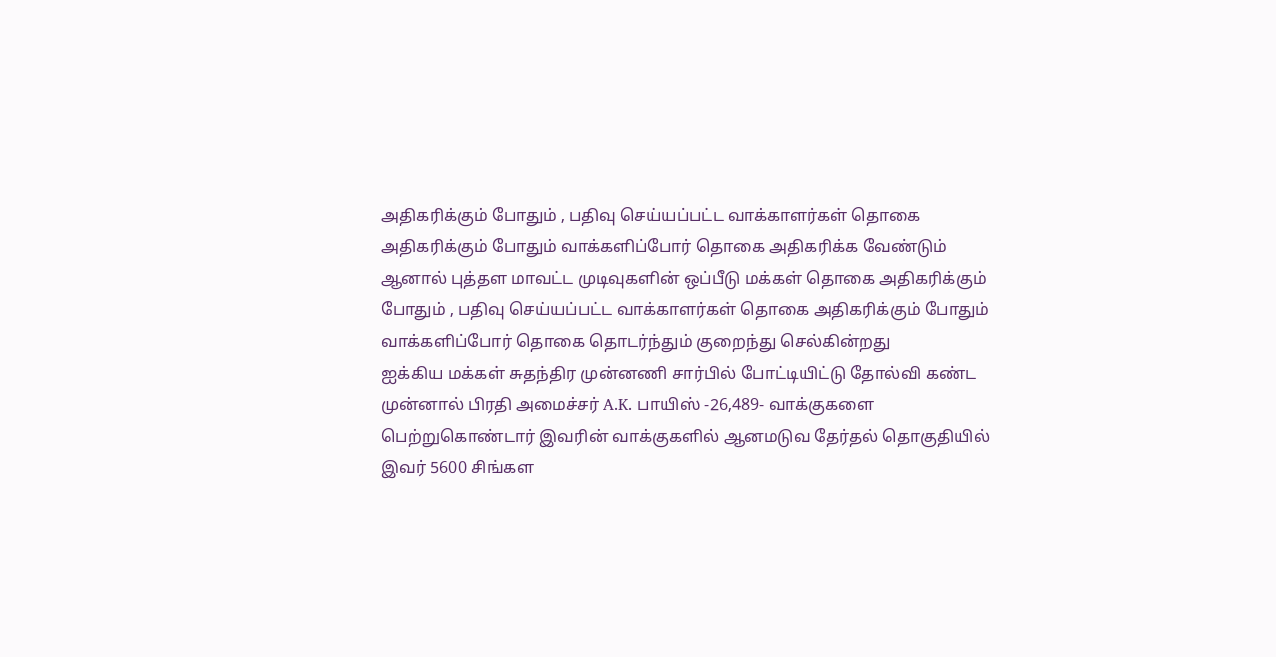அதிகரிக்கும் போதும் , பதிவு செய்யப்பட்ட வாக்காளர்கள் தொகை அதிகரிக்கும் போதும் வாக்களிப்போர் தொகை அதிகரிக்க வேண்டும் ஆனால் புத்தள மாவட்ட முடிவுகளின் ஒப்பீடு மக்கள் தொகை அதிகரிக்கும் போதும் , பதிவு செய்யப்பட்ட வாக்காளர்கள் தொகை அதிகரிக்கும் போதும் வாக்களிப்போர் தொகை தொடர்ந்தும் குறைந்து செல்கின்றது
ஐக்கிய மக்கள் சுதந்திர முன்னணி சார்பில் போட்டியிட்டு தோல்வி கண்ட முன்னால் பிரதி அமைச்சர் A.K. பாயிஸ் -26,489- வாக்குகளை பெற்றுகொண்டார் இவரின் வாக்குகளில் ஆனமடுவ தேர்தல் தொகுதியில் இவர் 5600 சிங்கள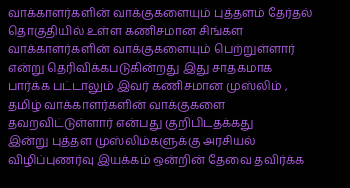வாக்காளர்களின் வாக்குகளையும் புத்தளம் தேர்தல் தொகுதியில் உள்ள கணிசமான சிங்கள வாக்காளர்களின் வாக்குகளையும் பெற்றுள்ளார் என்று தெரிவிக்கபடுகின்றது இது சாதகமாக பார்க்க பட்டாலும் இவர் கணிசமான முஸ்லிம் , தமிழ் வாக்காளர்களின் வாக்குகளை தவறவிட்டுள்ளார் என்பது குறிபிடதக்கது
இன்று புத்தள முஸ்லிம்களுக்கு அரசியல் விழிப்புணர்வு இயக்கம் ஒன்றின் தேவை தவிர்க்க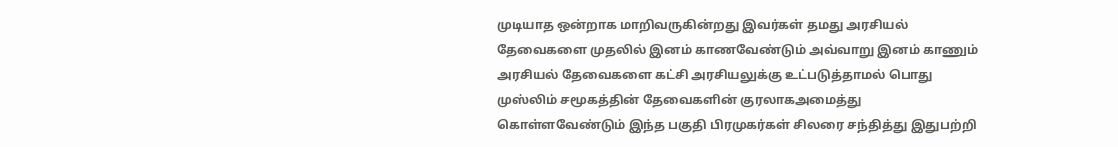முடியாத ஒன்றாக மாறிவருகின்றது இவர்கள் தமது அரசியல் தேவைகளை முதலில் இனம் காணவேண்டும் அவ்வாறு இனம் காணும் அரசியல் தேவைகளை கட்சி அரசியலுக்கு உட்படுத்தாமல் பொது முஸ்லிம் சமூகத்தின் தேவைகளின் குரலாகஅமைத்து கொள்ளவேண்டும் இந்த பகுதி பிரமுகர்கள் சிலரை சந்தித்து இதுபற்றி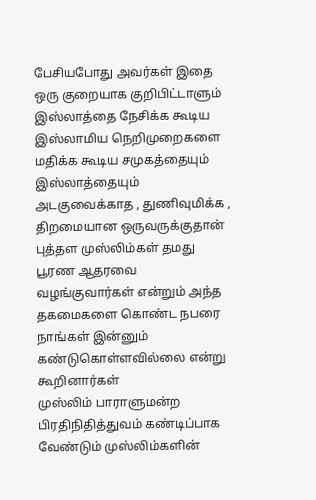பேசியபோது அவர்கள் இதை ஒரு குறையாக குறிபிட்டாளும் இஸ்லாத்தை நேசிக்க கூடிய இஸ்லாமிய நெறிமுறைகளை மதிக்க கூடிய சமுகத்தையும் இஸ்லாத்தையும் அடகுவைக்காத , துணிவுமிக்க , திறமையான ஒருவருக்குதான் புத்தள முஸ்லிம்கள் தமது பூரண ஆதரவை வழங்குவார்கள் என்றும் அந்த தகமைகளை கொண்ட நபரை நாங்கள் இன்னும் கண்டுகொள்ளவில்லை என்று கூறினார்கள்
முஸ்லிம் பாராளுமன்ற பிரதிநிதித்துவம் கண்டிப்பாக வேண்டும் முஸ்லிம்களின்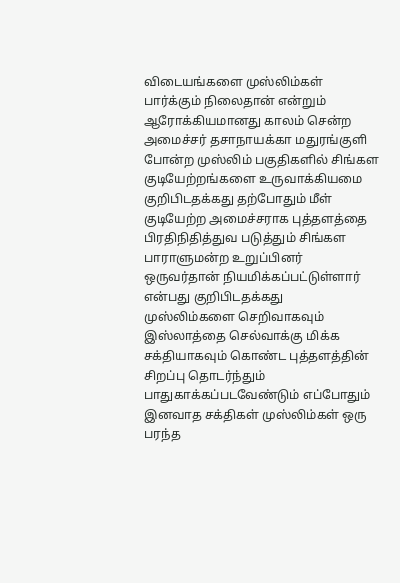விடையங்களை முஸ்லிம்கள் பார்க்கும் நிலைதான் என்றும் ஆரோக்கியமானது காலம் சென்ற அமைச்சர் தசாநாயக்கா மதுரங்குளி போன்ற முஸ்லிம் பகுதிகளில் சிங்கள குடியேற்றங்களை உருவாக்கியமை குறிபிடதக்கது தற்போதும் மீள் குடியேற்ற அமைச்சராக புத்தளத்தை பிரதிநிதித்துவ படுத்தும் சிங்கள பாராளுமன்ற உறுப்பினர் ஒருவர்தான் நியமிக்கப்பட்டுள்ளார் என்பது குறிபிடதக்கது
முஸ்லிம்களை செறிவாகவும் இஸ்லாத்தை செல்வாக்கு மிக்க சக்தியாகவும் கொண்ட புத்தளத்தின் சிறப்பு தொடர்ந்தும் பாதுகாக்கப்படவேண்டும் எப்போதும் இனவாத சக்திகள் முஸ்லிம்கள் ஒரு பரந்த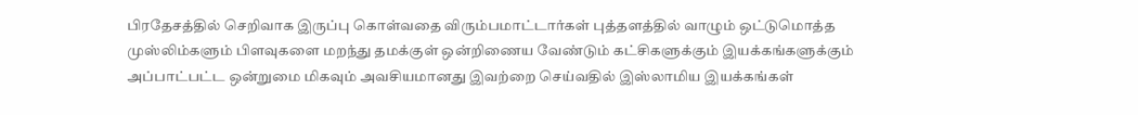பிரதேசத்தில் செறிவாக இருப்பு கொள்வதை விரும்பமாட்டார்கள் புத்தளத்தில் வாழும் ஒட்டுமொத்த முஸ்லிம்களும் பிளவுகளை மறந்து தமக்குள் ஒன்றிணைய வேண்டும் கட்சிகளுக்கும் இயக்கங்களுக்கும் அப்பாட்பட்ட ஒன்றுமை மிகவும் அவசியமானது இவற்றை செய்வதில் இஸ்லாமிய இயக்கங்கள்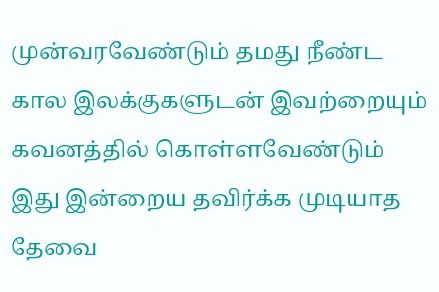முன்வரவேண்டும் தமது நீண்ட கால இலக்குகளுடன் இவற்றையும் கவனத்தில் கொள்ளவேண்டும் இது இன்றைய தவிர்க்க முடியாத தேவை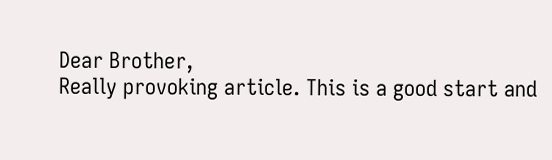Dear Brother,
Really provoking article. This is a good start and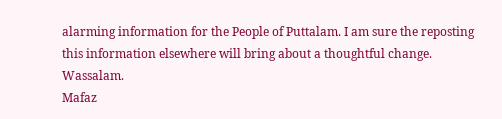alarming information for the People of Puttalam. I am sure the reposting this information elsewhere will bring about a thoughtful change.
Wassalam.
Mafaz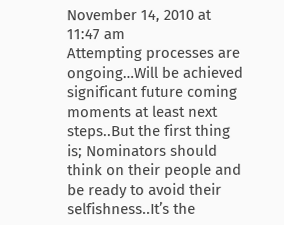November 14, 2010 at 11:47 am
Attempting processes are ongoing…Will be achieved significant future coming moments at least next steps..But the first thing is; Nominators should think on their people and be ready to avoid their selfishness..It’s the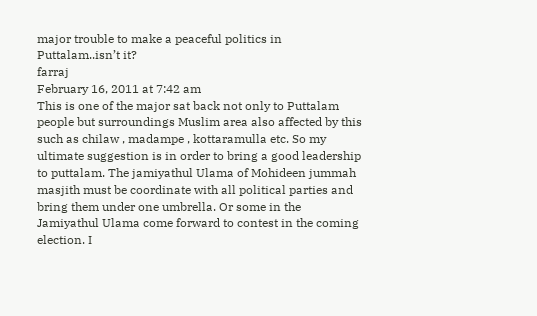major trouble to make a peaceful politics in Puttalam..isn’t it?
farraj
February 16, 2011 at 7:42 am
This is one of the major sat back not only to Puttalam people but surroundings Muslim area also affected by this such as chilaw , madampe , kottaramulla etc. So my ultimate suggestion is in order to bring a good leadership to puttalam. The jamiyathul Ulama of Mohideen jummah masjith must be coordinate with all political parties and bring them under one umbrella. Or some in the Jamiyathul Ulama come forward to contest in the coming election. I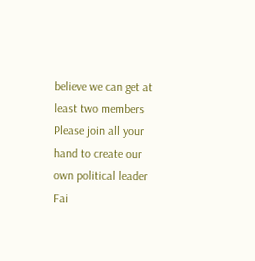believe we can get at least two members
Please join all your hand to create our own political leader
Fai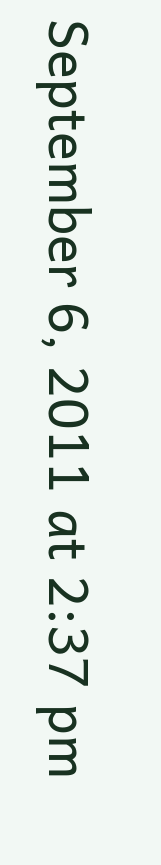September 6, 2011 at 2:37 pm